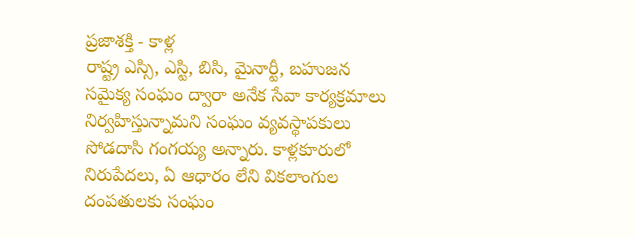ప్రజాశక్తి - కాళ్ల
రాష్ట్ర ఎస్సి, ఎస్టి, బిసి, మైనార్టీ, బహుజన సమైక్య సంఘం ద్వారా అనేక సేవా కార్యక్రమాలు నిర్వహిస్తున్నామని సంఘం వ్యవస్థాపకులు సోడదాసి గంగయ్య అన్నారు. కాళ్లకూరులో నిరుపేదలు, ఏ ఆధారం లేని వికలాంగుల దంపతులకు సంఘం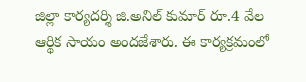జిల్లా కార్యదర్శి జి.అనిల్ కుమార్ రూ.4 వేల ఆర్థిక సాయం అందజేశారు. ఈ కార్యక్రమంలో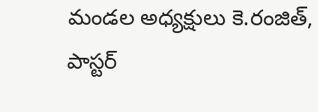మండల అధ్యక్షులు కె.రంజిత్, పాస్టర్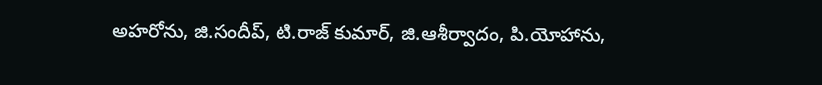అహరోను, జి.సందీప్, టి.రాజ్ కుమార్, జి.ఆశీర్వాదం, పి.యోహాను,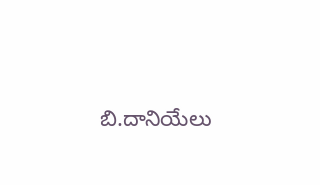బి.దానియేలు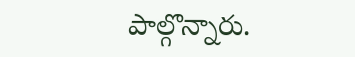పాల్గొన్నారు.